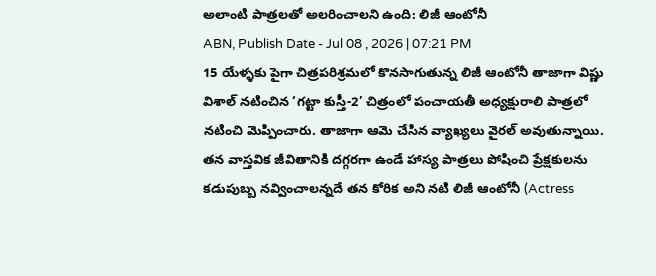అలాంటి పాత్రలతో అలరించాలని ఉంది: లిజీ ఆంటోనీ
ABN, Publish Date - Jul 08 , 2026 | 07:21 PM
15 యేళ్ళకు పైగా చిత్రపరిశ్రమలో కొనసాగుతున్న లిజీ ఆంటోనీ తాజాగా విష్ణు విశాల్ నటించిన ‘గట్టా కుస్తీ-2’ చిత్రంలో పంచాయతీ అధ్యక్షురాలి పాత్రలో నటించి మెప్పించారు. తాజాగా ఆమె చేసిన వ్యాఖ్యలు వైరల్ అవుతున్నాయి.
తన వాస్తవిక జీవితానికి దగ్గరగా ఉండే హాస్య పాత్రలు పోషించి ప్రేక్షకులను కడుపుబ్బ నవ్వించాలన్నదే తన కోరిక అని నటి లిజీ ఆంటోనీ (Actress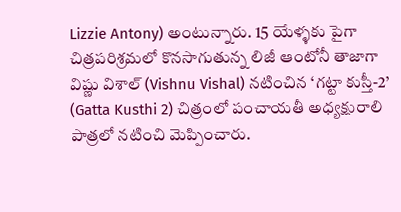Lizzie Antony) అంటున్నారు. 15 యేళ్ళకు పైగా చిత్రపరిశ్రమలో కొనసాగుతున్న లిజీ ఆంటోనీ తాజాగా విష్ణు విశాల్ (Vishnu Vishal) నటించిన ‘గట్టా కుస్తీ-2’ (Gatta Kusthi 2) చిత్రంలో పంచాయతీ అధ్యక్షురాలి పాత్రలో నటించి మెప్పించారు.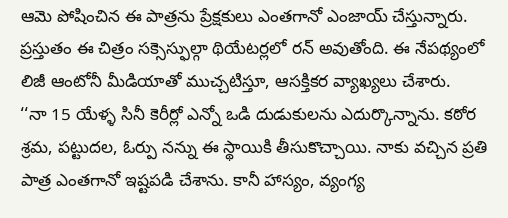ఆమె పోషించిన ఈ పాత్రను ప్రేక్షకులు ఎంతగానో ఎంజాయ్ చేస్తున్నారు. ప్రస్తుతం ఈ చిత్రం సక్సెస్ఫుల్గా థియేటర్లలో రన్ అవుతోంది. ఈ నేపథ్యంలో లిజీ ఆంటోనీ మీడియాతో ముచ్చటిస్తూ, ఆసక్తికర వ్యాఖ్యలు చేశారు.
‘‘నా 15 యేళ్ళ సినీ కెరీర్లో ఎన్నో ఒడి దుడుకులను ఎదుర్కొన్నాను. కఠోర శ్రమ, పట్టుదల, ఓర్పు నన్ను ఈ స్థాయికి తీసుకొచ్చాయి. నాకు వచ్చిన ప్రతి పాత్ర ఎంతగానో ఇష్టపడి చేశాను. కానీ హాస్యం, వ్యంగ్య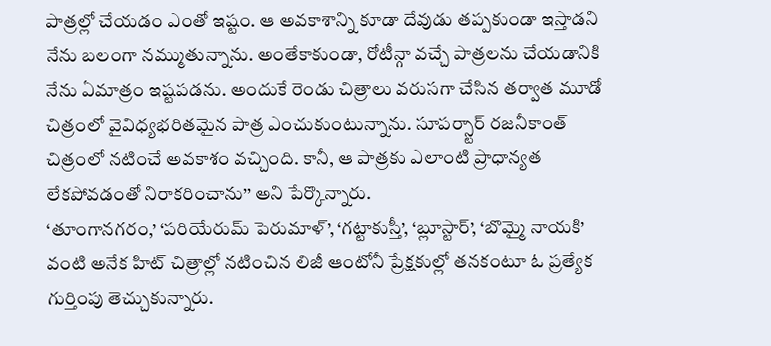పాత్రల్లో చేయడం ఎంతో ఇష్టం. ఆ అవకాశాన్ని కూడా దేవుడు తప్పకుండా ఇస్తాడని నేను బలంగా నమ్ముతున్నాను. అంతేకాకుండా, రోటీన్గా వచ్చే పాత్రలను చేయడానికి నేను ఏమాత్రం ఇష్టపడను. అందుకే రెండు చిత్రాలు వరుసగా చేసిన తర్వాత మూడో చిత్రంలో వైవిధ్యభరితమైన పాత్ర ఎంచుకుంటున్నాను. సూపర్స్టార్ రజనీకాంత్ చిత్రంలో నటించే అవకాశం వచ్చింది. కానీ, ఆ పాత్రకు ఎలాంటి ప్రాధాన్యత లేకపోవడంతో నిరాకరించాను’’ అని పేర్కొన్నారు.
‘తూంగానగరం,’ ‘పరియేరుమ్ పెరుమాళ్’, ‘గట్టాకుస్తీ’, ‘బ్లూస్టార్’, ‘బొమ్మై నాయకి’ వంటి అనేక హిట్ చిత్రాల్లో నటించిన లిజీ ఆంటోనీ ప్రేక్షకుల్లో తనకంటూ ఓ ప్రత్యేక గుర్తింపు తెచ్చుకున్నారు.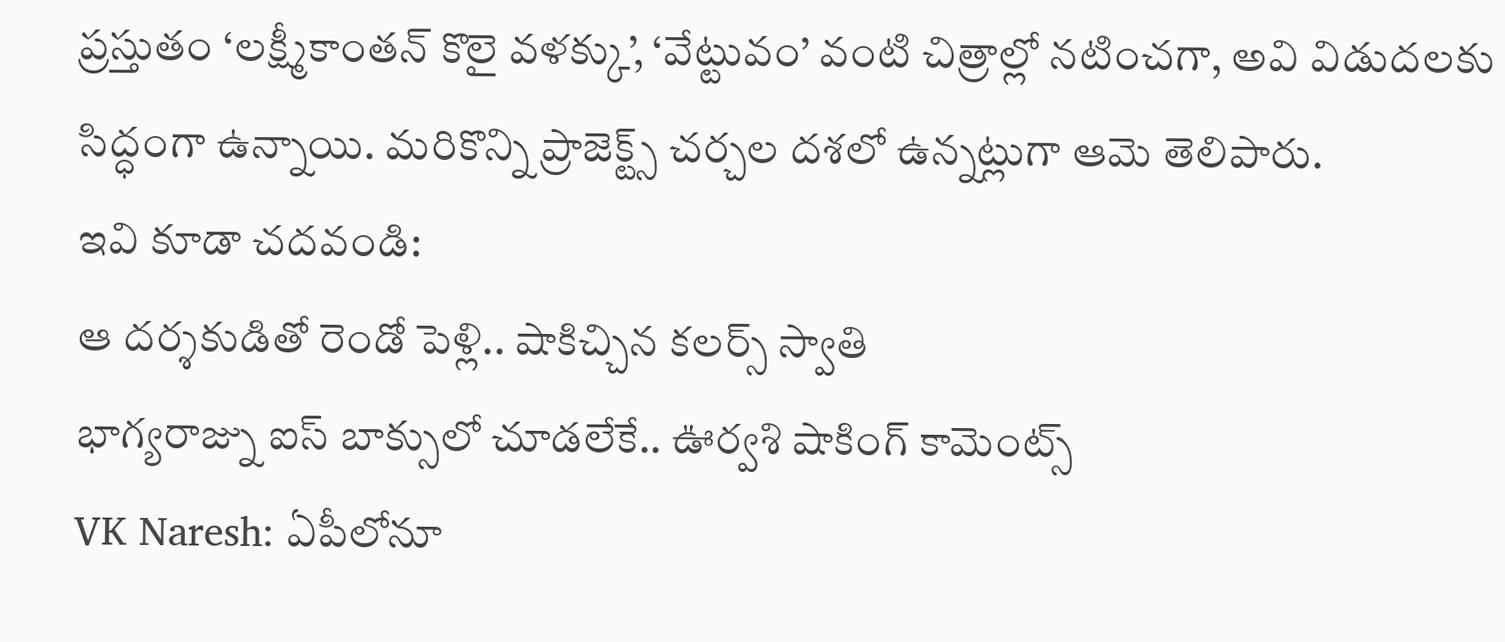ప్రస్తుతం ‘లక్ష్మీకాంతన్ కొలై వళక్కు’, ‘వేట్టువం’ వంటి చిత్రాల్లో నటించగా, అవి విడుదలకు సిద్ధంగా ఉన్నాయి. మరికొన్ని ప్రాజెక్ట్స్ చర్చల దశలో ఉన్నట్లుగా ఆమె తెలిపారు.
ఇవి కూడా చదవండి:
ఆ దర్శకుడితో రెండో పెళ్లి.. షాకిచ్చిన కలర్స్ స్వాతి
భాగ్యరాజ్ను ఐస్ బాక్సులో చూడలేకే.. ఊర్వశి షాకింగ్ కామెంట్స్
VK Naresh: ఏపీలోనూ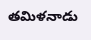తమిళనాడు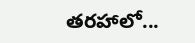తరహాలో...